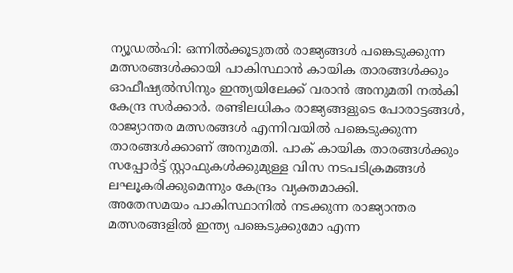ന്യൂഡൽഹി: ഒന്നിൽക്കൂടുതൽ രാജ്യങ്ങൾ പങ്കെടുക്കുന്ന മത്സരങ്ങൾക്കായി പാകിസ്ഥാൻ കായിക താരങ്ങൾക്കും ഓഫീഷ്യൽസിനും ഇന്ത്യയിലേക്ക് വരാൻ അനുമതി നൽകി കേന്ദ്ര സർക്കാർ. രണ്ടിലധികം രാജ്യങ്ങളുടെ പോരാട്ടങ്ങൾ, രാജ്യാന്തര മത്സരങ്ങൾ എന്നിവയിൽ പങ്കെടുക്കുന്ന താരങ്ങൾക്കാണ് അനുമതി. പാക് കായിക താരങ്ങൾക്കും സപ്പോർട്ട് സ്റ്റാഫുകൾക്കുമുള്ള വിസ നടപടിക്രമങ്ങൾ ലഘൂകരിക്കുമെന്നും കേന്ദ്രം വ്യക്തമാക്കി.
അതേസമയം പാകിസ്ഥാനിൽ നടക്കുന്ന രാജ്യാന്തര മത്സരങ്ങളിൽ ഇന്ത്യ പങ്കെടുക്കുമോ എന്ന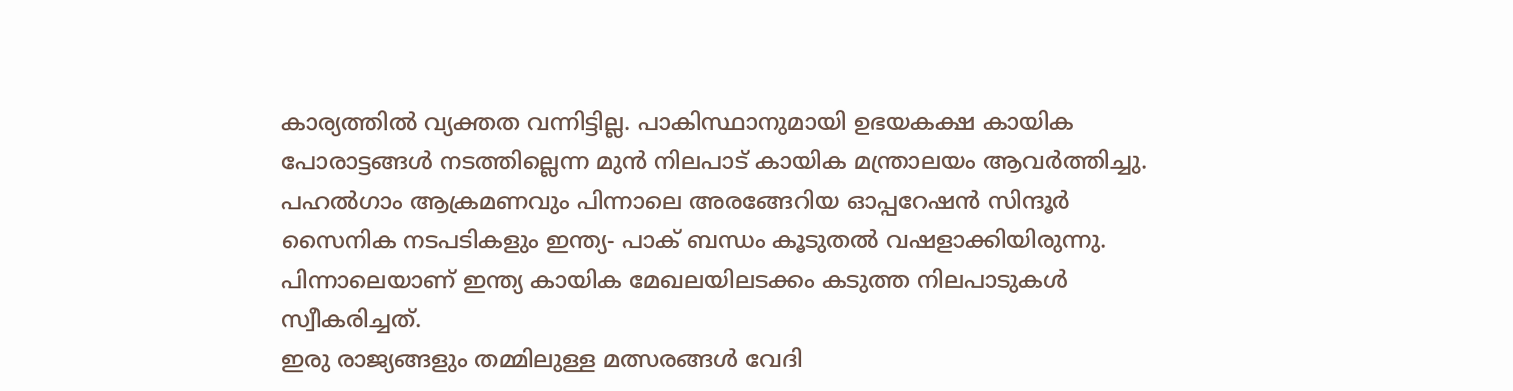കാര്യത്തിൽ വ്യക്തത വന്നിട്ടില്ല. പാകിസ്ഥാനുമായി ഉഭയകക്ഷ കായിക പോരാട്ടങ്ങൾ നടത്തില്ലെന്ന മുൻ നിലപാട് കായിക മന്ത്രാലയം ആവർത്തിച്ചു.
പഹൽഗാം ആക്രമണവും പിന്നാലെ അരങ്ങേറിയ ഓപ്പറേഷൻ സിന്ദൂർ സൈനിക നടപടികളും ഇന്ത്യ- പാക് ബന്ധം കൂടുതൽ വഷളാക്കിയിരുന്നു. പിന്നാലെയാണ് ഇന്ത്യ കായിക മേഖലയിലടക്കം കടുത്ത നിലപാടുകൾ സ്വീകരിച്ചത്.
ഇരു രാജ്യങ്ങളും തമ്മിലുള്ള മത്സരങ്ങൾ വേദി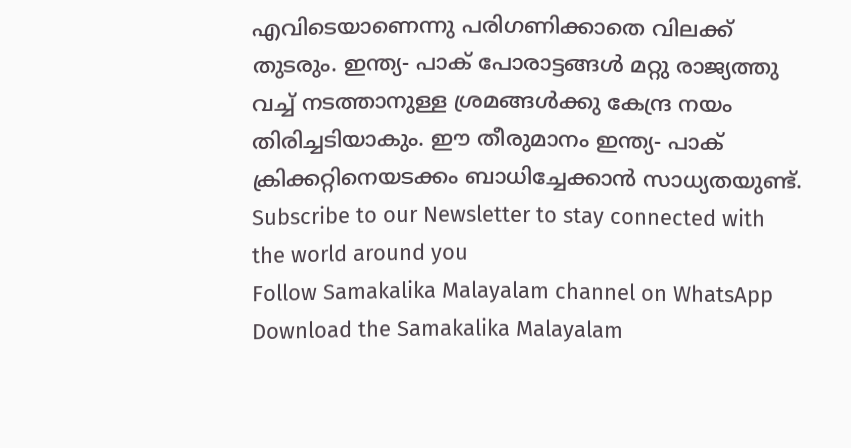എവിടെയാണെന്നു പരിഗണിക്കാതെ വിലക്ക് തുടരും. ഇന്ത്യ- പാക് പോരാട്ടങ്ങൾ മറ്റു രാജ്യത്തു വച്ച് നടത്താനുള്ള ശ്രമങ്ങൾക്കു കേന്ദ്ര നയം തിരിച്ചടിയാകും. ഈ തീരുമാനം ഇന്ത്യ- പാക് ക്രിക്കറ്റിനെയടക്കം ബാധിച്ചേക്കാൻ സാധ്യതയുണ്ട്.
Subscribe to our Newsletter to stay connected with the world around you
Follow Samakalika Malayalam channel on WhatsApp
Download the Samakalika Malayalam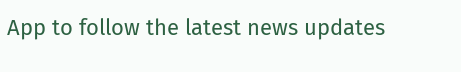App to follow the latest news updates